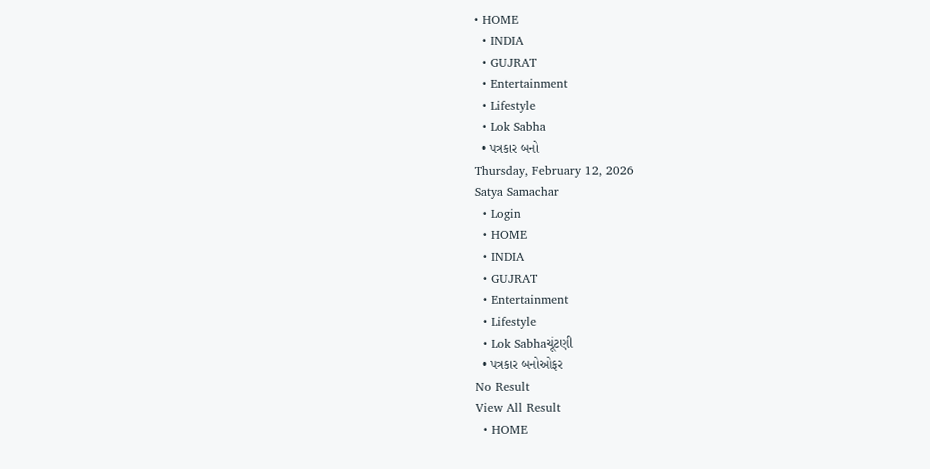• HOME
  • INDIA
  • GUJRAT
  • Entertainment
  • Lifestyle
  • Lok Sabha
  • પત્રકાર બનો
Thursday, February 12, 2026
Satya Samachar
  • Login
  • HOME
  • INDIA
  • GUJRAT
  • Entertainment
  • Lifestyle
  • Lok Sabhaચૂંટણી
  • પત્રકાર બનોઓફર
No Result
View All Result
  • HOME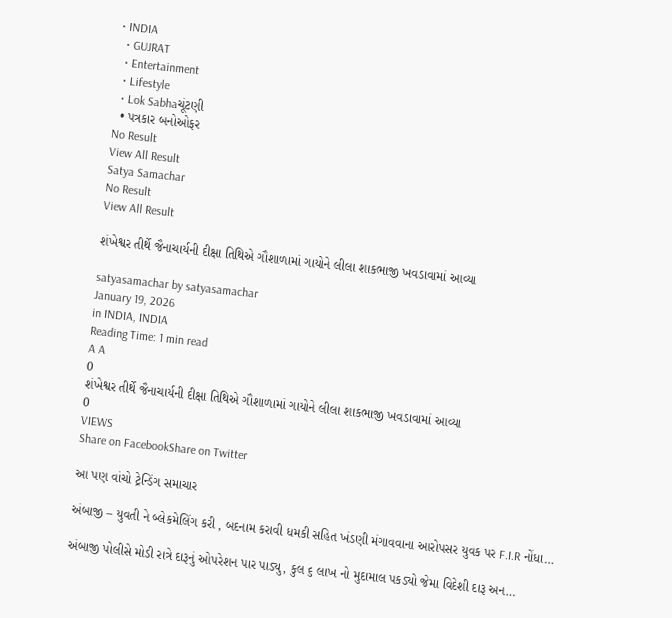• INDIA
  • GUJRAT
  • Entertainment
  • Lifestyle
  • Lok Sabhaચૂંટણી
  • પત્રકાર બનોઓફર
No Result
View All Result
Satya Samachar
No Result
View All Result

શંખેશ્વર તીર્થે જૈનાચાર્યની દીક્ષા તિથિએ ગૌશાળામાં ગાયોને લીલા શાકભાજી ખવડાવામાં આવ્યા

satyasamachar by satyasamachar
January 19, 2026
in INDIA, INDIA
Reading Time: 1 min read
A A
0
શંખેશ્વર તીર્થે જૈનાચાર્યની દીક્ષા તિથિએ ગૌશાળામાં ગાયોને લીલા શાકભાજી ખવડાવામાં આવ્યા
0
VIEWS
Share on FacebookShare on Twitter

આ પણ વાંચો ટ્રેન્ડિંગ સમાચાર

અંબાજી – યુવતી ને બ્લેકમેલિંગ કરી , બદનામ કરાવી ધમકી સહિત ખંડણી મંગાવવાના આરોપસર યુવક પર F.I.R નોંધા…

અંબાજી પોલીસે મોડી રાત્રે દારૂનું ઓપરેશન પાર પાડ્યુ, કુલ ૬ લાખ નો મુદામાલ પકડ્યો જેમા વિદેશી દારૂ અન…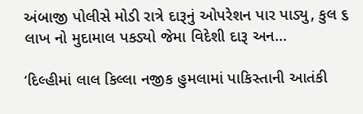અંબાજી પોલીસે મોડી રાત્રે દારૂનું ઓપરેશન પાર પાડ્યુ, કુલ ૬ લાખ નો મુદામાલ પકડ્યો જેમા વિદેશી દારૂ અન…

‘દિલ્હીમાં લાલ કિલ્લા નજીક હુમલામાં પાકિસ્તાની આતંકી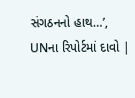સંગઠનનો હાથ…’, UNના રિપોર્ટમાં દાવો |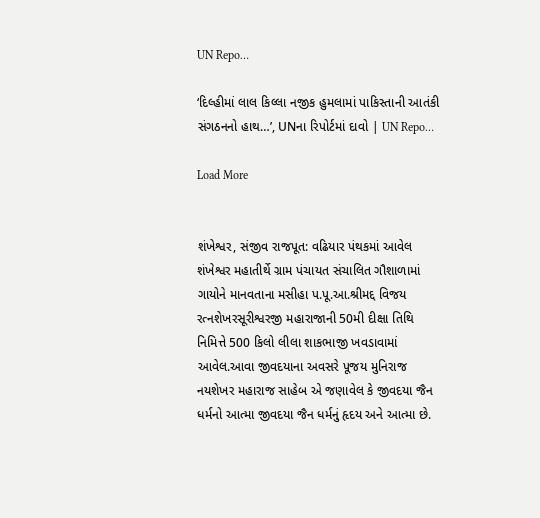UN Repo…

‘દિલ્હીમાં લાલ કિલ્લા નજીક હુમલામાં પાકિસ્તાની આતંકી સંગઠનનો હાથ…’, UNના રિપોર્ટમાં દાવો | UN Repo…

Load More


શંખેશ્વર, સંજીવ રાજપૂત: વઢિયાર પંથકમાં આવેલ શંખેશ્વર મહાતીર્થે ગ્રામ પંચાયત સંચાલિત ગૌશાળામાં ગાયોને માનવતાના મસીહા પ.પૂ.આ.શ્રીમદ્દ વિજય રત્નશેખરસૂરીશ્વરજી મહારાજાની 50મી દીક્ષા તિથિ નિમિત્તે 500 કિલો લીલા શાકભાજી ખવડાવામાં આવેલ.આવા જીવદયાના અવસરે પૂજય મુનિરાજ નયશેખર મહારાજ સાહેબ એ જણાવેલ કે જીવદયા જૈન ધર્મનો આત્મા જીવદયા જૈન ધર્મનું હૃદય અને આત્મા છે.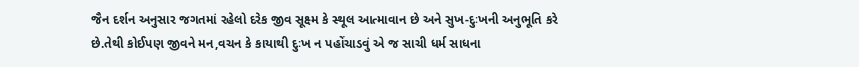જૈન દર્શન અનુસાર જગતમાં રહેલો દરેક જીવ સૂક્ષ્મ કે સ્થૂલ આત્માવાન છે અને સુખ-દુઃખની અનુભૂતિ કરે છે.તેથી કોઈપણ જીવને મન,વચન કે કાયાથી દુઃખ ન પહોંચાડવું એ જ સાચી ધર્મ સાધના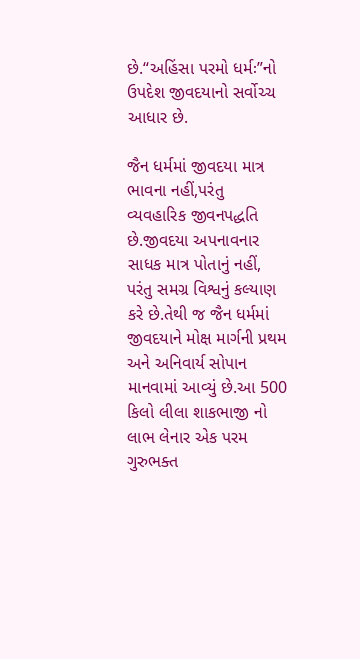છે.“અહિંસા પરમો ધર્મઃ”નો ઉપદેશ જીવદયાનો સર્વોચ્ચ આધાર છે.

જૈન ધર્મમાં જીવદયા માત્ર ભાવના નહીં,પરંતુ વ્યવહારિક જીવનપદ્ધતિ છે.જીવદયા અપનાવનાર સાધક માત્ર પોતાનું નહીં, પરંતુ સમગ્ર વિશ્વનું કલ્યાણ કરે છે.તેથી જ જૈન ધર્મમાં જીવદયાને મોક્ષ માર્ગની પ્રથમ અને અનિવાર્ય સોપાન માનવામાં આવ્યું છે.આ 500 કિલો લીલા શાકભાજી નો લાભ લેનાર એક પરમ ગુરુભક્ત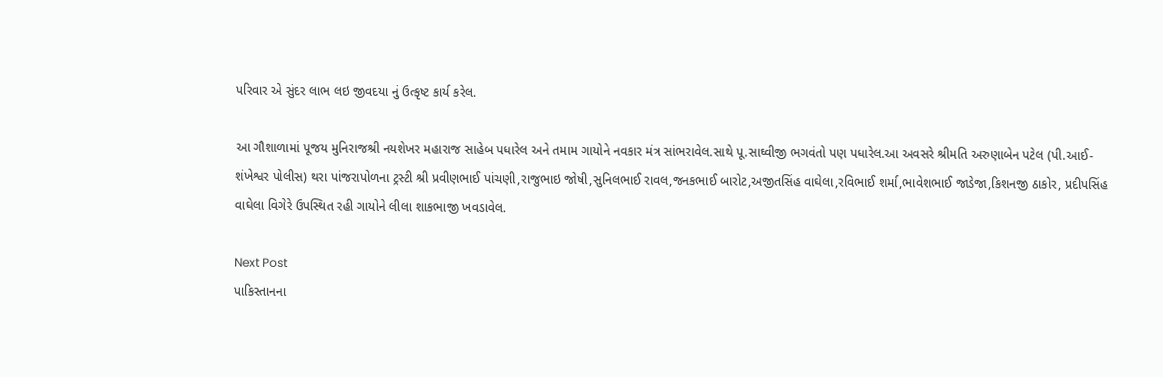પરિવાર એ સુંદર લાભ લઇ જીવદયા નું ઉત્કૃષ્ટ કાર્ય કરેલ.

આ ગૌશાળામાં પૂજય મુનિરાજશ્રી નયશેખર મહારાજ સાહેબ પધારેલ અને તમામ ગાયોને નવકાર મંત્ર સાંભરાવેલ.સાથે પૂ.સાઘ્વીજી ભગવંતો પણ પધારેલ.આ અવસરે શ્રીમતિ અરુણાબેન પટેલ (પી.આઈ-શંખેશ્વર પોલીસ) થરા પાંજરાપોળના ટ્રસ્ટી શ્રી પ્રવીણભાઈ પાંચણી,રાજુભાઇ જોષી,સુનિલભાઈ રાવલ,જનકભાઈ બારોટ,અજીતસિંહ વાઘેલા,રવિભાઈ શર્મા,ભાવેશભાઈ જાડેજા,કિશનજી ઠાકોર, પ્રદીપસિંહ વાઘેલા વિગેરે ઉપસ્થિત રહી ગાયોને લીલા શાકભાજી ખવડાવેલ.

Next Post
પાકિસ્તાનના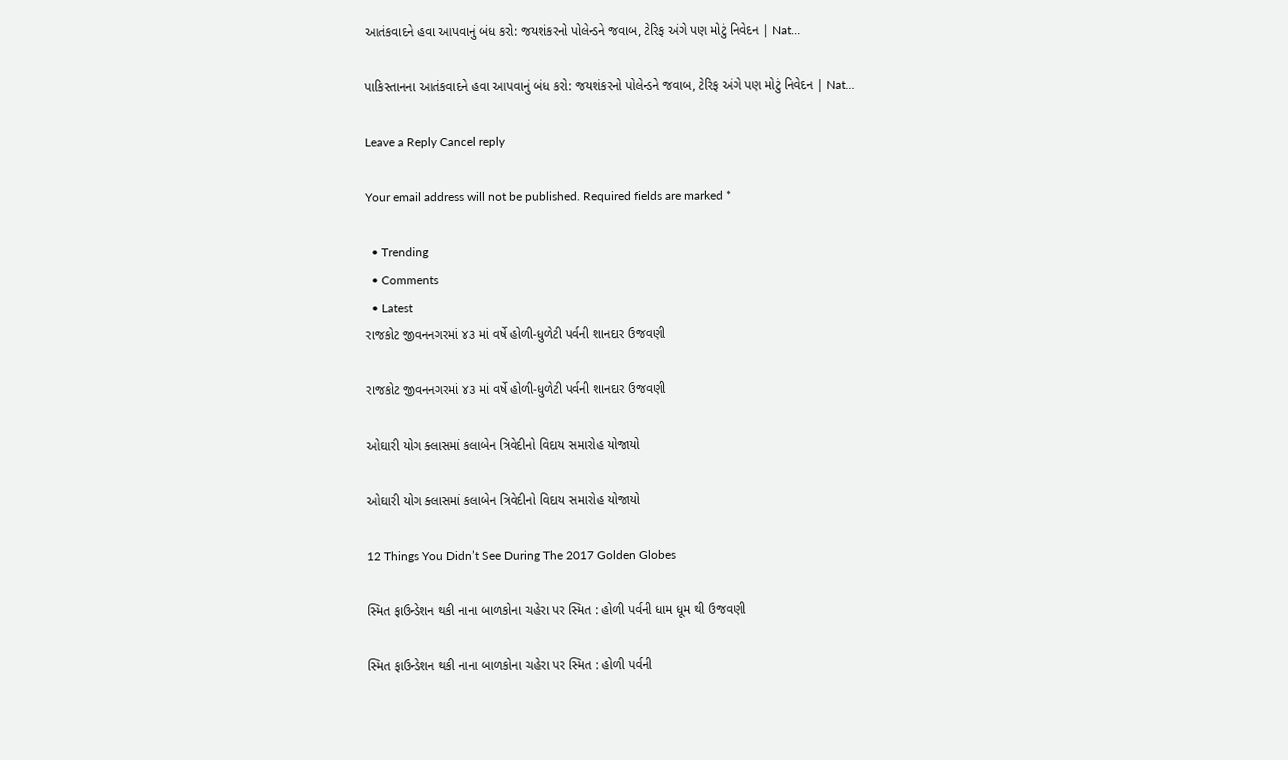આતંકવાદને હવા આપવાનું બંધ કરો: જયશંકરનો પોલેન્ડને જવાબ, ટેરિફ અંગે પણ મોટું નિવેદન | Nat…

પાકિસ્તાનના આતંકવાદને હવા આપવાનું બંધ કરો: જયશંકરનો પોલેન્ડને જવાબ, ટેરિફ અંગે પણ મોટું નિવેદન | Nat…

Leave a Reply Cancel reply

Your email address will not be published. Required fields are marked *

  • Trending
  • Comments
  • Latest
રાજકોટ જીવનનગરમાં ૪૩ માં વર્ષે હોળી-ધુળેટી પર્વની શાનદાર ઉજવણી

રાજકોટ જીવનનગરમાં ૪૩ માં વર્ષે હોળી-ધુળેટી પર્વની શાનદાર ઉજવણી

ઓઘારી યોગ ક્લાસમાં કલાબેન ત્રિવેદીનો વિદાય સમારોહ યોજાયો

ઓઘારી યોગ ક્લાસમાં કલાબેન ત્રિવેદીનો વિદાય સમારોહ યોજાયો

12 Things You Didn’t See During The 2017 Golden Globes

સ્મિત ફાઉન્ડેશન થકી નાના બાળકોના ચહેરા પર સ્મિત : હોળી પર્વની ધામ ધૂમ થી ઉજવણી

સ્મિત ફાઉન્ડેશન થકી નાના બાળકોના ચહેરા પર સ્મિત : હોળી પર્વની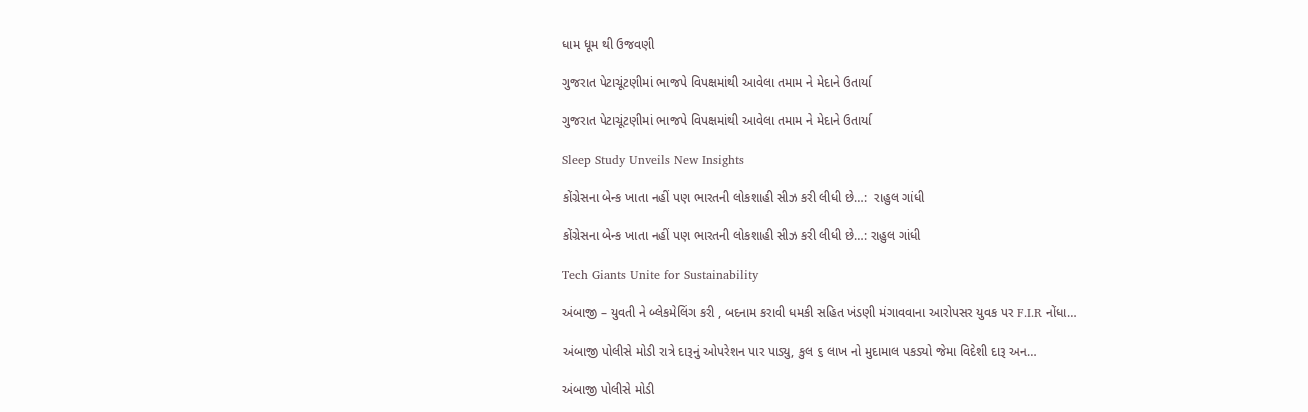ધામ ધૂમ થી ઉજવણી

ગુજરાત પેટાચૂંટણીમાં ભાજપે વિપક્ષમાંથી આવેલા તમામ ને મેદાને ઉતાર્યા

ગુજરાત પેટાચૂંટણીમાં ભાજપે વિપક્ષમાંથી આવેલા તમામ ને મેદાને ઉતાર્યા

Sleep Study Unveils New Insights

કોંગ્રેસના બેન્ક ખાતા નહીં પણ ભારતની લોકશાહી સીઝ કરી લીધી છે…:  રાહુલ ગાંધી

કોંગ્રેસના બેન્ક ખાતા નહીં પણ ભારતની લોકશાહી સીઝ કરી લીધી છે…: રાહુલ ગાંધી

Tech Giants Unite for Sustainability

અંબાજી – યુવતી ને બ્લેકમેલિંગ કરી , બદનામ કરાવી ધમકી સહિત ખંડણી મંગાવવાના આરોપસર યુવક પર F.I.R નોંધા…

અંબાજી પોલીસે મોડી રાત્રે દારૂનું ઓપરેશન પાર પાડ્યુ, કુલ ૬ લાખ નો મુદામાલ પકડ્યો જેમા વિદેશી દારૂ અન…

અંબાજી પોલીસે મોડી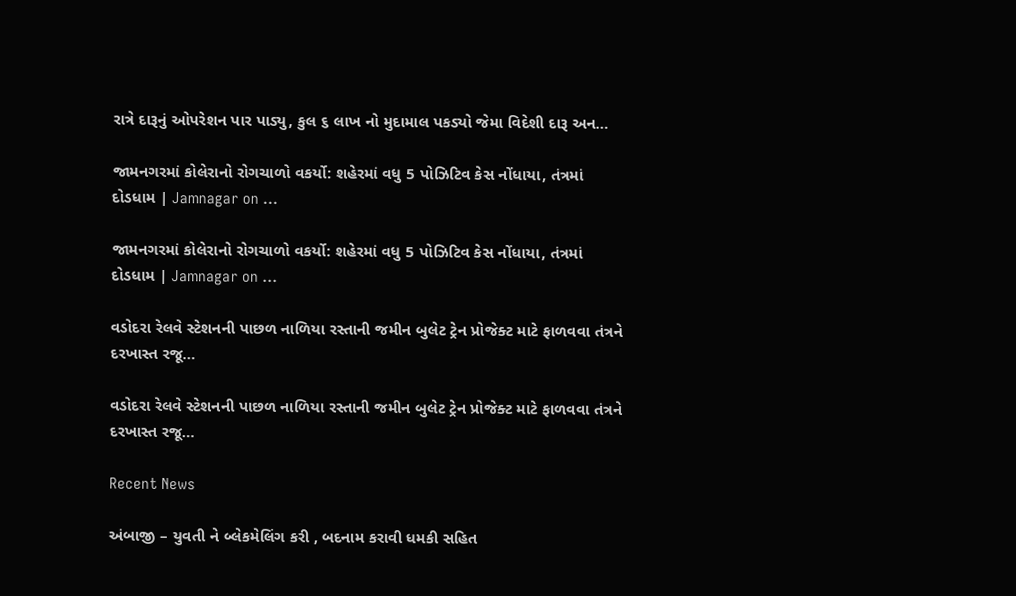રાત્રે દારૂનું ઓપરેશન પાર પાડ્યુ, કુલ ૬ લાખ નો મુદામાલ પકડ્યો જેમા વિદેશી દારૂ અન…

જામનગરમાં કોલેરાનો રોગચાળો વકર્યો: શહેરમાં વધુ 5 પોઝિટિવ કેસ નોંધાયા, તંત્રમાં દોડધામ | Jamnagar on …

જામનગરમાં કોલેરાનો રોગચાળો વકર્યો: શહેરમાં વધુ 5 પોઝિટિવ કેસ નોંધાયા, તંત્રમાં દોડધામ | Jamnagar on …

વડોદરા રેલવે સ્ટેશનની પાછળ નાળિયા રસ્તાની જમીન બુલેટ ટ્રેન પ્રોજેક્ટ માટે ફાળવવા તંત્રને દરખાસ્ત રજૂ…

વડોદરા રેલવે સ્ટેશનની પાછળ નાળિયા રસ્તાની જમીન બુલેટ ટ્રેન પ્રોજેક્ટ માટે ફાળવવા તંત્રને દરખાસ્ત રજૂ…

Recent News

અંબાજી – યુવતી ને બ્લેકમેલિંગ કરી , બદનામ કરાવી ધમકી સહિત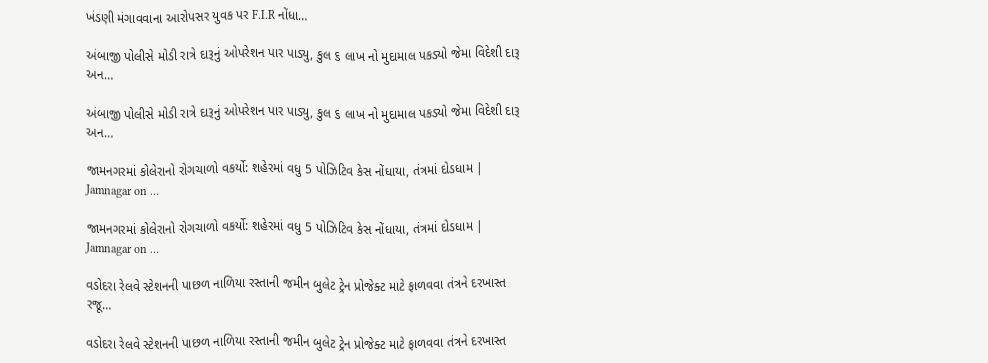ખંડણી મંગાવવાના આરોપસર યુવક પર F.I.R નોંધા…

અંબાજી પોલીસે મોડી રાત્રે દારૂનું ઓપરેશન પાર પાડ્યુ, કુલ ૬ લાખ નો મુદામાલ પકડ્યો જેમા વિદેશી દારૂ અન…

અંબાજી પોલીસે મોડી રાત્રે દારૂનું ઓપરેશન પાર પાડ્યુ, કુલ ૬ લાખ નો મુદામાલ પકડ્યો જેમા વિદેશી દારૂ અન…

જામનગરમાં કોલેરાનો રોગચાળો વકર્યો: શહેરમાં વધુ 5 પોઝિટિવ કેસ નોંધાયા, તંત્રમાં દોડધામ | Jamnagar on …

જામનગરમાં કોલેરાનો રોગચાળો વકર્યો: શહેરમાં વધુ 5 પોઝિટિવ કેસ નોંધાયા, તંત્રમાં દોડધામ | Jamnagar on …

વડોદરા રેલવે સ્ટેશનની પાછળ નાળિયા રસ્તાની જમીન બુલેટ ટ્રેન પ્રોજેક્ટ માટે ફાળવવા તંત્રને દરખાસ્ત રજૂ…

વડોદરા રેલવે સ્ટેશનની પાછળ નાળિયા રસ્તાની જમીન બુલેટ ટ્રેન પ્રોજેક્ટ માટે ફાળવવા તંત્રને દરખાસ્ત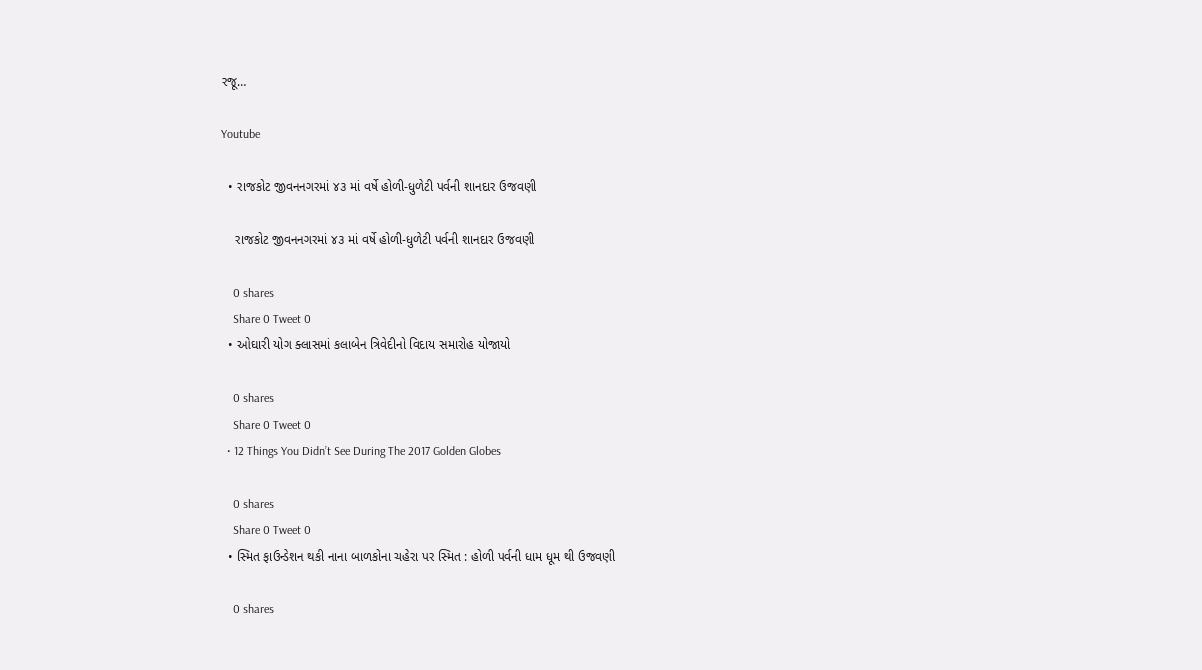રજૂ…

Youtube

  • રાજકોટ જીવનનગરમાં ૪૩ માં વર્ષે હોળી-ધુળેટી પર્વની શાનદાર ઉજવણી

    રાજકોટ જીવનનગરમાં ૪૩ માં વર્ષે હોળી-ધુળેટી પર્વની શાનદાર ઉજવણી

    0 shares
    Share 0 Tweet 0
  • ઓઘારી યોગ ક્લાસમાં કલાબેન ત્રિવેદીનો વિદાય સમારોહ યોજાયો

    0 shares
    Share 0 Tweet 0
  • 12 Things You Didn’t See During The 2017 Golden Globes

    0 shares
    Share 0 Tweet 0
  • સ્મિત ફાઉન્ડેશન થકી નાના બાળકોના ચહેરા પર સ્મિત : હોળી પર્વની ધામ ધૂમ થી ઉજવણી

    0 shares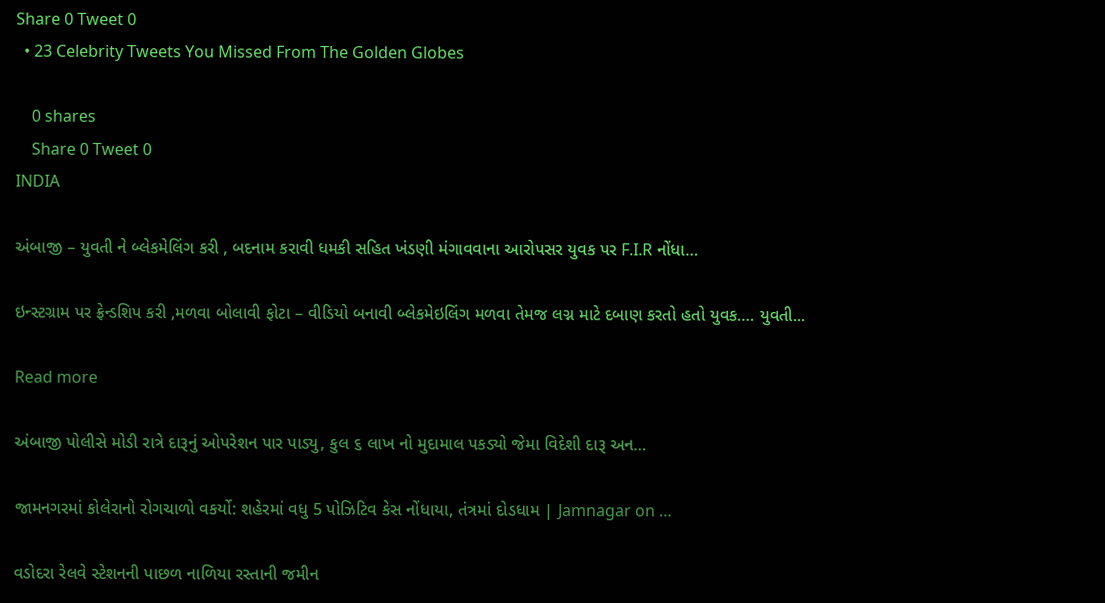Share 0 Tweet 0
  • 23 Celebrity Tweets You Missed From The Golden Globes

    0 shares
    Share 0 Tweet 0
INDIA

અંબાજી – યુવતી ને બ્લેકમેલિંગ કરી , બદનામ કરાવી ધમકી સહિત ખંડણી મંગાવવાના આરોપસર યુવક પર F.I.R નોંધા…

ઇન્સ્ટગ્રામ પર ફ્રેન્ડશિપ કરી ,મળવા બોલાવી ફોટા – વીડિયો બનાવી બ્લેકમેઇલિંગ મળવા તેમજ લગ્ન માટે દબાણ કરતો હતો યુવક…. યુવતી...

Read more

અંબાજી પોલીસે મોડી રાત્રે દારૂનું ઓપરેશન પાર પાડ્યુ, કુલ ૬ લાખ નો મુદામાલ પકડ્યો જેમા વિદેશી દારૂ અન…

જામનગરમાં કોલેરાનો રોગચાળો વકર્યો: શહેરમાં વધુ 5 પોઝિટિવ કેસ નોંધાયા, તંત્રમાં દોડધામ | Jamnagar on …

વડોદરા રેલવે સ્ટેશનની પાછળ નાળિયા રસ્તાની જમીન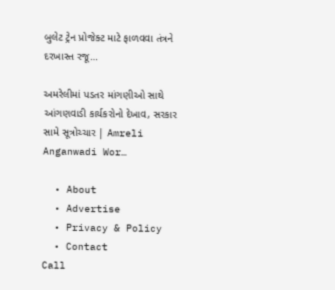બુલેટ ટ્રેન પ્રોજેક્ટ માટે ફાળવવા તંત્રને દરખાસ્ત રજૂ…

અમરેલીમાં પડતર માંગણીઓ સાથે આંગણવાડી કાર્યકરોનો દેખાવ, સરકાર સામે સૂત્રોચ્ચાર | Amreli Anganwadi Wor…

  • About
  • Advertise
  • Privacy & Policy
  • Contact
Call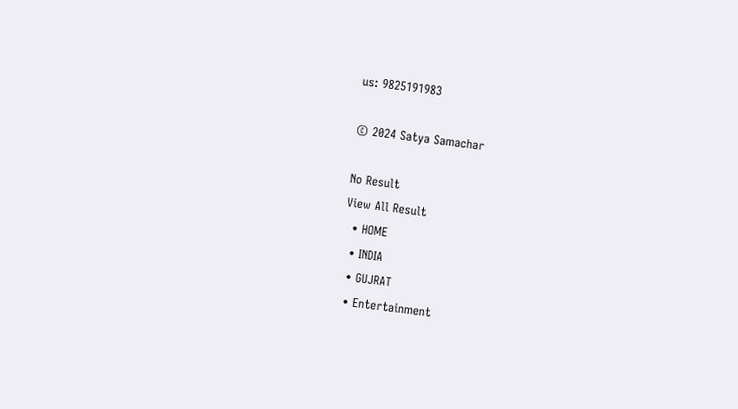us: 9825191983

© 2024 Satya Samachar

No Result
View All Result
  • HOME
  • INDIA
  • GUJRAT
  • Entertainment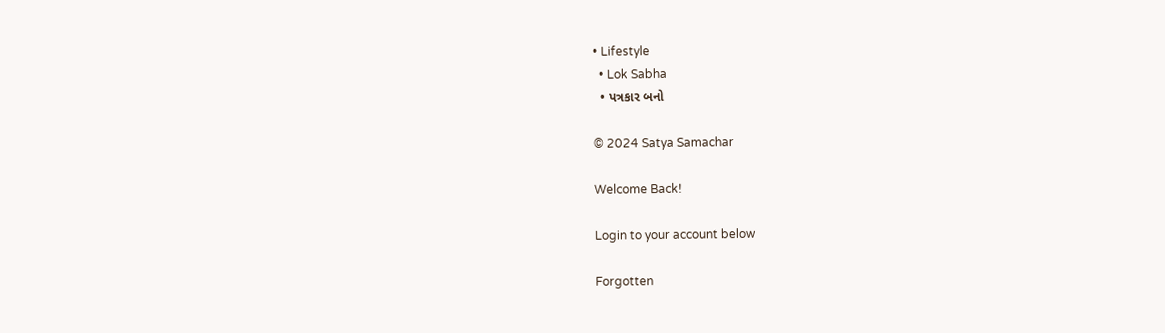• Lifestyle
  • Lok Sabha
  • પત્રકાર બનો

© 2024 Satya Samachar

Welcome Back!

Login to your account below

Forgotten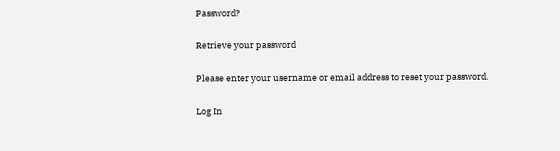Password?

Retrieve your password

Please enter your username or email address to reset your password.

Log In